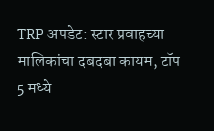TRP अपडेट: स्टार प्रवाहच्या मालिकांचा दबदबा कायम, टॉप 5 मध्ये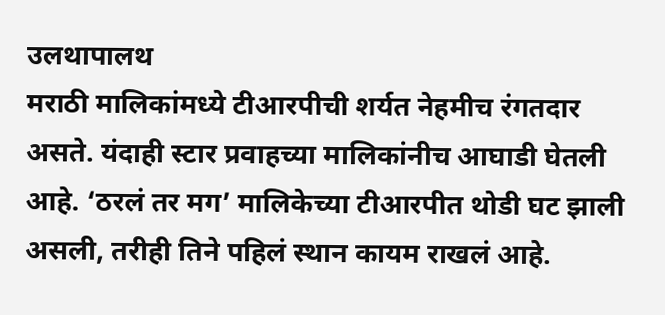उलथापालथ
मराठी मालिकांमध्ये टीआरपीची शर्यत नेहमीच रंगतदार असते. यंदाही स्टार प्रवाहच्या मालिकांनीच आघाडी घेतली आहे. ‘ठरलं तर मग’ मालिकेच्या टीआरपीत थोडी घट झाली असली, तरीही तिने पहिलं स्थान कायम राखलं आहे.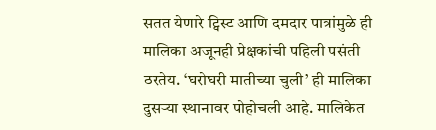सतत येणारे ट्विस्ट आणि दमदार पात्रांमुळे ही मालिका अजूनही प्रेक्षकांची पहिली पसंती ठरतेय. ‘घरोघरी मातीच्या चुली’ ही मालिका दुसऱ्या स्थानावर पोहोचली आहे. मालिकेत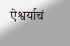ऐश्वर्याचं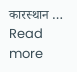कारस्थान … Read more